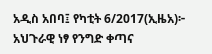አዲስ አበባ፤ የካቲት 6/2017(ኢዜአ)፦ አህጉራዊ ነፃ የንግድ ቀጣና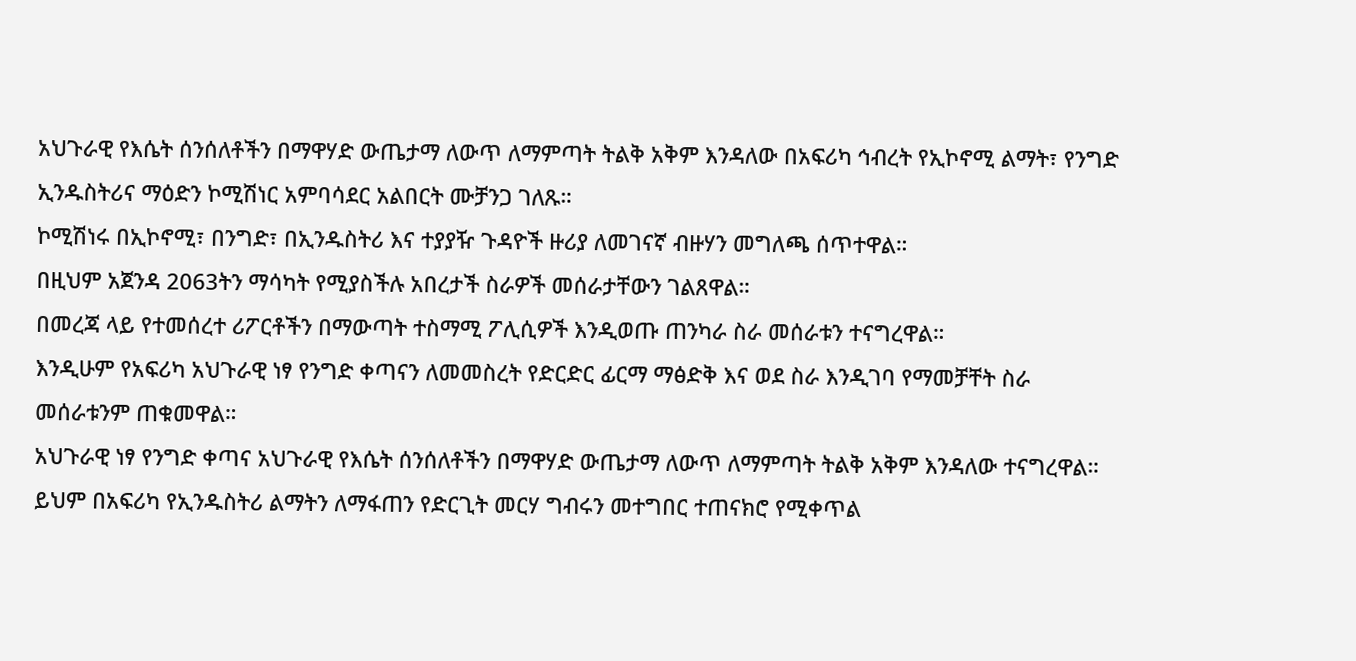አህጉራዊ የእሴት ሰንሰለቶችን በማዋሃድ ውጤታማ ለውጥ ለማምጣት ትልቅ አቅም እንዳለው በአፍሪካ ኅብረት የኢኮኖሚ ልማት፣ የንግድ ኢንዱስትሪና ማዕድን ኮሚሽነር አምባሳደር አልበርት ሙቻንጋ ገለጹ።
ኮሚሽነሩ በኢኮኖሚ፣ በንግድ፣ በኢንዱስትሪ እና ተያያዥ ጉዳዮች ዙሪያ ለመገናኛ ብዙሃን መግለጫ ሰጥተዋል።
በዚህም አጀንዳ 2063ትን ማሳካት የሚያስችሉ አበረታች ስራዎች መሰራታቸውን ገልጸዋል።
በመረጃ ላይ የተመሰረተ ሪፖርቶችን በማውጣት ተስማሚ ፖሊሲዎች እንዲወጡ ጠንካራ ስራ መሰራቱን ተናግረዋል።
እንዲሁም የአፍሪካ አህጉራዊ ነፃ የንግድ ቀጣናን ለመመስረት የድርድር ፊርማ ማፅድቅ እና ወደ ስራ እንዲገባ የማመቻቸት ስራ መሰራቱንም ጠቁመዋል።
አህጉራዊ ነፃ የንግድ ቀጣና አህጉራዊ የእሴት ሰንሰለቶችን በማዋሃድ ውጤታማ ለውጥ ለማምጣት ትልቅ አቅም እንዳለው ተናግረዋል።
ይህም በአፍሪካ የኢንዱስትሪ ልማትን ለማፋጠን የድርጊት መርሃ ግብሩን መተግበር ተጠናክሮ የሚቀጥል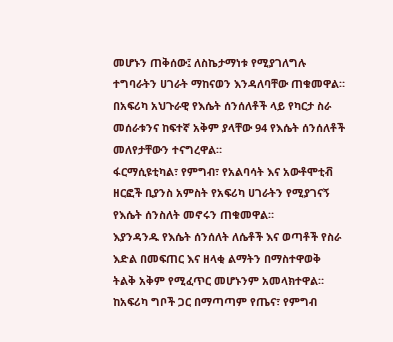መሆኑን ጠቅሰው፤ ለስኬታማነቱ የሚያገለግሉ ተግባራትን ሀገራት ማከናወን እንዳለባቸው ጠቁመዋል።
በአፍሪካ አህጉራዊ የእሴት ሰንሰለቶች ላይ የካርታ ስራ መሰራቱንና ከፍተኛ አቅም ያላቸው 94 የእሴት ሰንሰለቶች መለየታቸውን ተናግረዋል።
ፋርማሲዩቲካል፣ የምግብ፣ የአልባሳት እና አውቶሞቲቭ ዘርፎች ቢያንስ አምስት የአፍሪካ ሀገራትን የሚያገናኝ የእሴት ሰንስለት መኖሩን ጠቁመዋል።
እያንዳንዱ የእሴት ሰንሰለት ለሴቶች እና ወጣቶች የስራ እድል በመፍጠር እና ዘላቂ ልማትን በማስተዋወቅ ትልቅ አቅም የሚፈጥር መሆኑንም አመላክተዋል።
ከአፍሪካ ግቦች ጋር በማጣጣም የጤና፣ የምግብ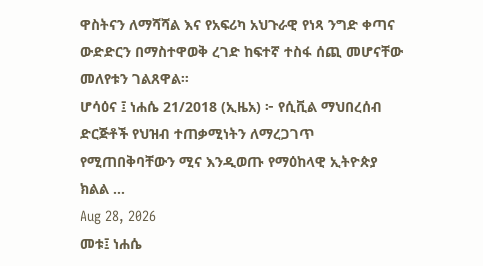ዋስትናን ለማሻሻል እና የአፍሪካ አህጉራዊ የነጻ ንግድ ቀጣና ውድድርን በማስተዋወቅ ረገድ ከፍተኛ ተስፋ ሰጪ መሆናቸው መለየቱን ገልጸዋል።
ሆሳዕና ፤ ነሐሴ 21/2018 (ኢዜአ) ፦ የሲቪል ማህበረሰብ ድርጅቶች የህዝብ ተጠቃሚነትን ለማረጋገጥ የሚጠበቅባቸውን ሚና እንዲወጡ የማዕከላዊ ኢትዮጵያ ክልል ...
Aug 28, 2026
መቱ፤ ነሐሴ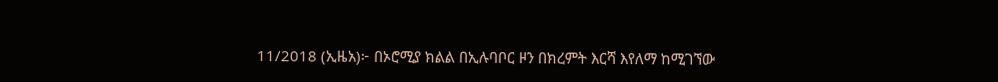11/2018 (ኢዜአ)፦ በኦሮሚያ ክልል በኢሉባቦር ዞን በክረምት እርሻ እየለማ ከሚገኘው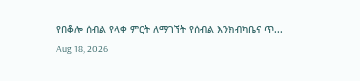የበቆሎ ሰብል የላቀ ምርት ለማገኘት የሰብል እንክብካቤና ጥ...
Aug 18, 2026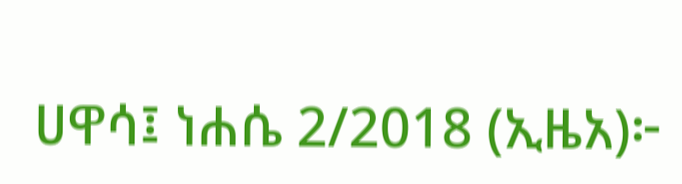ሀዋሳ፤ ነሐሴ 2/2018 (ኢዜአ)፦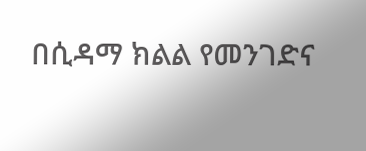በሲዳማ ክልል የመንገድና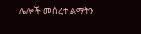ሌሎች መሰረተ ልማትን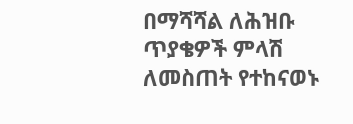በማሻሻል ለሕዝቡ ጥያቄዎች ምላሽ ለመስጠት የተከናወኑ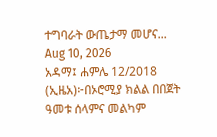ተግባራት ውጤታማ መሆና...
Aug 10, 2026
አዳማ፤ ሐምሌ 12/2018 (ኢዜአ)፦በኦሮሚያ ክልል በበጀት ዓመቱ ሰላምና መልካም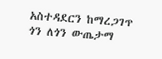አስተዳደርን ከማረጋገጥ ጎን ለጎን ውጤታማ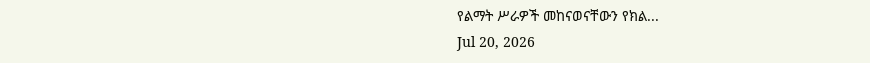የልማት ሥራዎች መከናወናቸውን የክል...
Jul 20, 2026